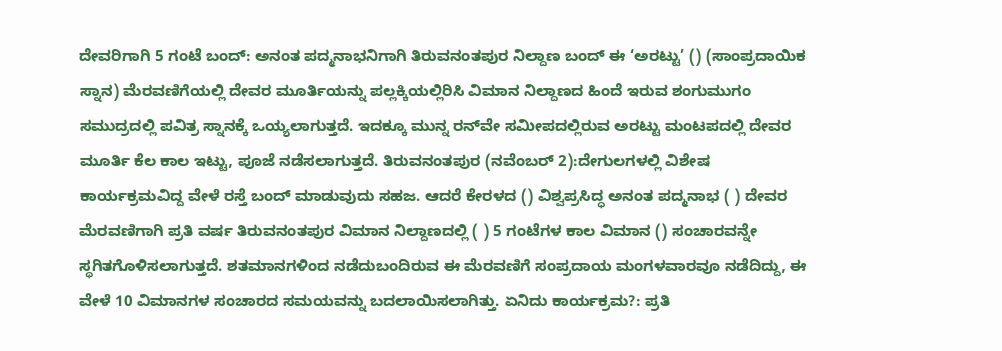ದೇವರಿಗಾಗಿ 5 ಗಂಟೆ ಬಂದ್‌: ಅನಂತ ಪದ್ಮನಾಭನಿಗಾಗಿ ತಿರುವನಂತಪುರ ನಿಲ್ದಾಣ ಬಂದ್‌ ಈ ‘ಅರಟ್ಟು’ () (ಸಾಂಪ್ರದಾಯಿಕ ಸ್ನಾನ) ಮೆರವಣಿಗೆಯಲ್ಲಿ ದೇವರ ಮೂರ್ತಿಯನ್ನು ಪಲ್ಲಕ್ಕಿಯಲ್ಲಿರಿಸಿ ವಿಮಾನ ನಿಲ್ದಾಣದ ಹಿಂದೆ ಇರುವ ಶಂಗುಮುಗಂ ಸಮುದ್ರದಲ್ಲಿ ಪವಿತ್ರ ಸ್ನಾನಕ್ಕೆ ಒಯ್ಯಲಾಗುತ್ತದೆ. ಇದಕ್ಕೂ ಮುನ್ನ ರನ್‌ವೇ ಸಮೀಪದಲ್ಲಿರುವ ಅರಟ್ಟು ಮಂಟಪದಲ್ಲಿ ದೇವರ ಮೂರ್ತಿ ಕೆಲ ಕಾಲ ಇಟ್ಟು, ಪೂಜೆ ನಡೆಸಲಾಗುತ್ತದೆ. ತಿರುವನಂತಪುರ (ನವೆಂಬರ್ 2):ದೇಗುಲಗಳಲ್ಲಿ ವಿಶೇಷ ಕಾರ್ಯಕ್ರಮವಿದ್ದ ವೇಳೆ ರಸ್ತೆ ಬಂದ್‌ ಮಾಡುವುದು ಸಹಜ. ಆದರೆ ಕೇರಳದ () ವಿಶ್ವಪ್ರಸಿದ್ಧ ಅನಂತ ಪದ್ಮನಾಭ ( ) ದೇವರ ಮೆರವಣಿಗಾಗಿ ಪ್ರತಿ ವರ್ಷ ತಿರುವನಂತಪುರ ವಿಮಾನ ನಿಲ್ದಾಣದಲ್ಲಿ ( ) 5 ಗಂಟೆಗಳ ಕಾಲ ವಿಮಾನ () ಸಂಚಾರವನ್ನೇ ಸ್ಥಗಿತಗೊಳಿಸಲಾಗುತ್ತದೆ. ಶತಮಾನಗಳಿಂದ ನಡೆದುಬಂದಿರುವ ಈ ಮೆರವಣಿಗೆ ಸಂಪ್ರದಾಯ ಮಂಗಳವಾರವೂ ನಡೆದಿದ್ದು, ಈ ವೇಳೆ 10 ವಿಮಾನಗಳ ಸಂಚಾರದ ಸಮಯವನ್ನು ಬದಲಾಯಿಸಲಾಗಿತ್ತು. ಏನಿದು ಕಾರ್ಯಕ್ರಮ?: ಪ್ರತಿ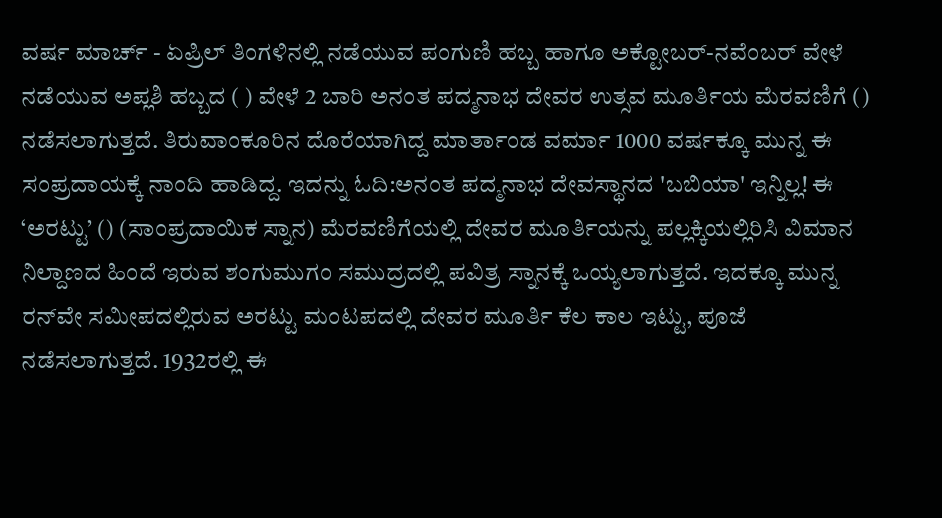ವರ್ಷ ಮಾರ್ಚ್‌ - ಏಪ್ರಿಲ್‌ ತಿಂಗಳಿನಲ್ಲಿ ನಡೆಯುವ ಪಂಗುಣಿ ಹಬ್ಬ ಹಾಗೂ ಅಕ್ಟೋಬರ್‌-ನವೆಂಬರ್‌ ವೇಳೆ ನಡೆಯುವ ಅಪ್ಲಶಿ ಹಬ್ಬದ ( ) ವೇಳೆ 2 ಬಾರಿ ಅನಂತ ಪದ್ಮನಾಭ ದೇವರ ಉತ್ಸವ ಮೂರ್ತಿಯ ಮೆರವಣಿಗೆ () ನಡೆಸಲಾಗುತ್ತದೆ. ತಿರುವಾಂಕೂರಿನ ದೊರೆಯಾಗಿದ್ದ ಮಾರ್ತಾಂಡ ವರ್ಮಾ 1000 ವರ್ಷಕ್ಕೂ ಮುನ್ನ ಈ ಸಂಪ್ರದಾಯಕ್ಕೆ ನಾಂದಿ ಹಾಡಿದ್ದ. ಇದನ್ನು ಓದಿ:ಅನಂತ ಪದ್ಮನಾಭ ದೇವಸ್ಥಾನದ 'ಬಬಿಯಾ' ಇನ್ನಿಲ್ಲ! ಈ ‘ಅರಟ್ಟು’ () (ಸಾಂಪ್ರದಾಯಿಕ ಸ್ನಾನ) ಮೆರವಣಿಗೆಯಲ್ಲಿ ದೇವರ ಮೂರ್ತಿಯನ್ನು ಪಲ್ಲಕ್ಕಿಯಲ್ಲಿರಿಸಿ ವಿಮಾನ ನಿಲ್ದಾಣದ ಹಿಂದೆ ಇರುವ ಶಂಗುಮುಗಂ ಸಮುದ್ರದಲ್ಲಿ ಪವಿತ್ರ ಸ್ನಾನಕ್ಕೆ ಒಯ್ಯಲಾಗುತ್ತದೆ. ಇದಕ್ಕೂ ಮುನ್ನ ರನ್‌ವೇ ಸಮೀಪದಲ್ಲಿರುವ ಅರಟ್ಟು ಮಂಟಪದಲ್ಲಿ ದೇವರ ಮೂರ್ತಿ ಕೆಲ ಕಾಲ ಇಟ್ಟು, ಪೂಜೆ ನಡೆಸಲಾಗುತ್ತದೆ. 1932ರಲ್ಲಿ ಈ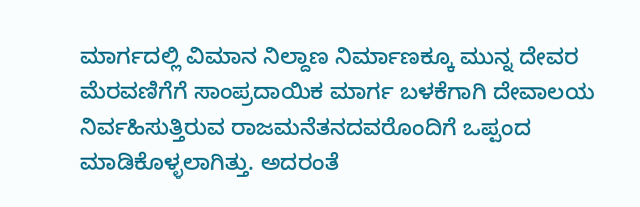ಮಾರ್ಗದಲ್ಲಿ ವಿಮಾನ ನಿಲ್ದಾಣ ನಿರ್ಮಾಣಕ್ಕೂ ಮುನ್ನ ದೇವರ ಮೆರವಣಿಗೆಗೆ ಸಾಂಪ್ರದಾಯಿಕ ಮಾರ್ಗ ಬಳಕೆಗಾಗಿ ದೇವಾಲಯ ನಿರ್ವಹಿಸುತ್ತಿರುವ ರಾಜಮನೆತನದವರೊಂದಿಗೆ ಒಪ್ಪಂದ ಮಾಡಿಕೊಳ್ಳಲಾಗಿತ್ತು. ಅದರಂತೆ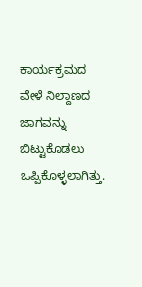ಕಾರ್ಯಕ್ರಮದ ವೇಳೆ ನಿಲ್ದಾಣದ ಜಾಗವನ್ನು ಬಿಟ್ಟುಕೊಡಲು ಒಪ್ಪಿಕೊಳ್ಳಲಾಗಿತ್ತು.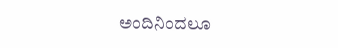ಅಂದಿನಿಂದಲೂ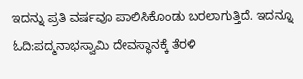ಇದನ್ನು ಪ್ರತಿ ವರ್ಷವೂ ಪಾಲಿಸಿಕೊಂಡು ಬರಲಾಗುತ್ತಿದೆ. ಇದನ್ನೂ ಓದಿ:ಪದ್ಮನಾಭಸ್ವಾಮಿ ದೇವಸ್ಥಾನಕ್ಕೆ ತೆರಳಿ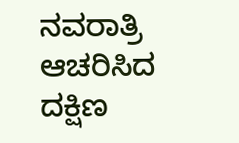ನವರಾತ್ರಿ ಆಚರಿಸಿದ ದಕ್ಷಿಣ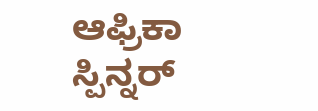ಆಫ್ರಿಕಾ ಸ್ಪಿನ್ನರ್‌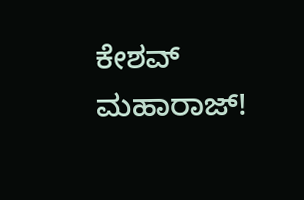ಕೇಶವ್‌ ಮಹಾರಾಜ್‌!